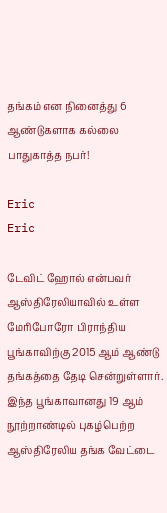தங்கம் என நினைத்து 6 ஆண்டுகளாக கல்லை பாதுகாத்த நபர்!

Eric
Eric

டேவிட் ஹோல் என்பவர் ஆஸ்திரேலியாவில் உள்ள மேரிபோரோ பிராந்திய பூங்காவிற்கு 2015 ஆம் ஆண்டு தங்கத்தை தேடி சென்றுள்ளார். இந்த பூங்காவானது 19 ஆம் நூற்றாண்டில் புகழ்பெற்ற ஆஸ்திரேலிய தங்க வேட்டை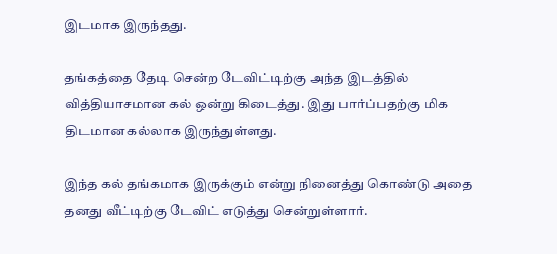இடமாக இருந்தது.

தங்கத்தை தேடி சென்ற டேவிட்டிற்கு அந்த இடத்தில் வித்தியாசமான கல் ஒன்று கிடைத்து. இது பார்ப்பதற்கு மிக திடமான கல்லாக இருந்துள்ளது.

இந்த கல் தங்கமாக இருக்கும் என்று நினைத்து கொண்டு அதை தனது வீட்டிற்கு டேவிட் எடுத்து சென்றுள்ளார்.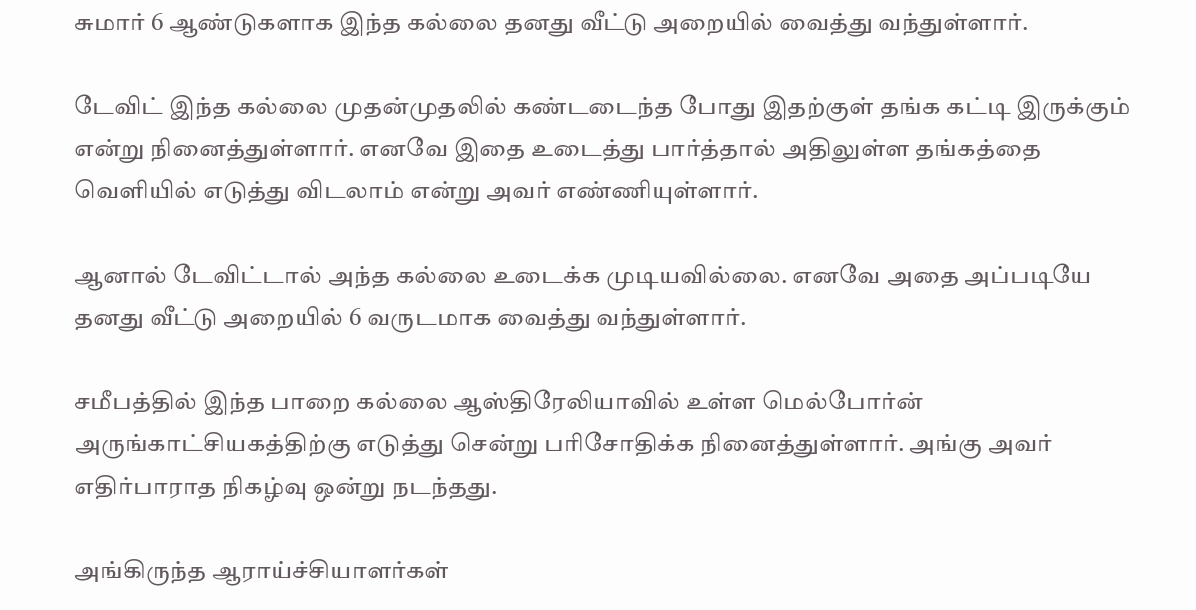சுமார் 6 ஆண்டுகளாக இந்த கல்லை தனது வீட்டு அறையில் வைத்து வந்துள்ளார்.

டேவிட் இந்த கல்லை முதன்முதலில் கண்டடைந்த போது இதற்குள் தங்க கட்டி இருக்கும் என்று நினைத்துள்ளார். எனவே இதை உடைத்து பார்த்தால் அதிலுள்ள தங்கத்தை வெளியில் எடுத்து விடலாம் என்று அவர் எண்ணியுள்ளார்.

ஆனால் டேவிட்டால் அந்த கல்லை உடைக்க முடியவில்லை. எனவே அதை அப்படியே தனது வீட்டு அறையில் 6 வருடமாக வைத்து வந்துள்ளார்.

சமீபத்தில் இந்த பாறை கல்லை ஆஸ்திரேலியாவில் உள்ள மெல்போர்ன் அருங்காட்சியகத்திற்கு எடுத்து சென்று பரிசோதிக்க நினைத்துள்ளார். அங்கு அவர் எதிர்பாராத நிகழ்வு ஒன்று நடந்தது.

அங்கிருந்த ஆராய்ச்சியாளர்கள்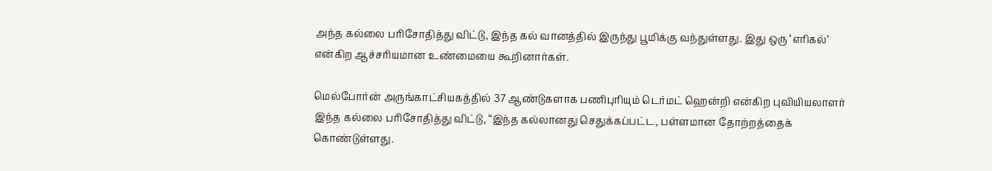அந்த கல்லை பரிசோதித்து விட்டு, இந்த கல் வானத்தில் இருந்து பூமிக்கு வந்துள்ளது. இது ஒரு ‘எரிகல்’ என்கிற ஆச்சரியமான உண்மையை கூறினார்கள்.

மெல்போர்ன் அருங்காட்சியகத்தில் 37 ஆண்டுகளாக பணிபுரியும் டெர்மட் ஹென்றி என்கிற புவியியலாளர் இந்த கல்லை பரிசோதித்து விட்டு, “இந்த கல்லானது செதுக்கப்பட்ட, பள்ளமான தோற்றத்தைக் கொண்டுள்ளது.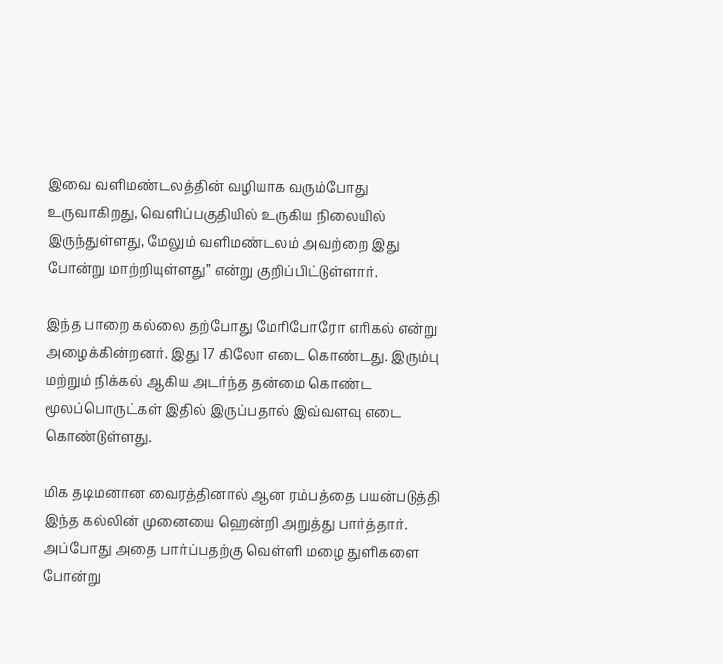இவை வளிமண்டலத்தின் வழியாக வரும்போது உருவாகிறது, வெளிப்பகுதியில் உருகிய நிலையில் இருந்துள்ளது, மேலும் வளிமண்டலம் அவற்றை இது போன்று மாற்றியுள்ளது” என்று குறிப்பிட்டுள்ளார்.

இந்த பாறை கல்லை தற்போது மேரிபோரோ எரிகல் என்று அழைக்கின்றனர். இது 17 கிலோ எடை கொண்டது. இரும்பு மற்றும் நிக்கல் ஆகிய அடர்ந்த தன்மை கொண்ட மூலப்பொருட்கள் இதில் இருப்பதால் இவ்வளவு எடை கொண்டுள்ளது.

மிக தடிமனான வைரத்தினால் ஆன ரம்பத்தை பயன்படுத்தி இந்த கல்லின் முனையை ஹென்றி அறுத்து பார்த்தார். அப்போது அதை பார்ப்பதற்கு வெள்ளி மழை துளிகளை போன்று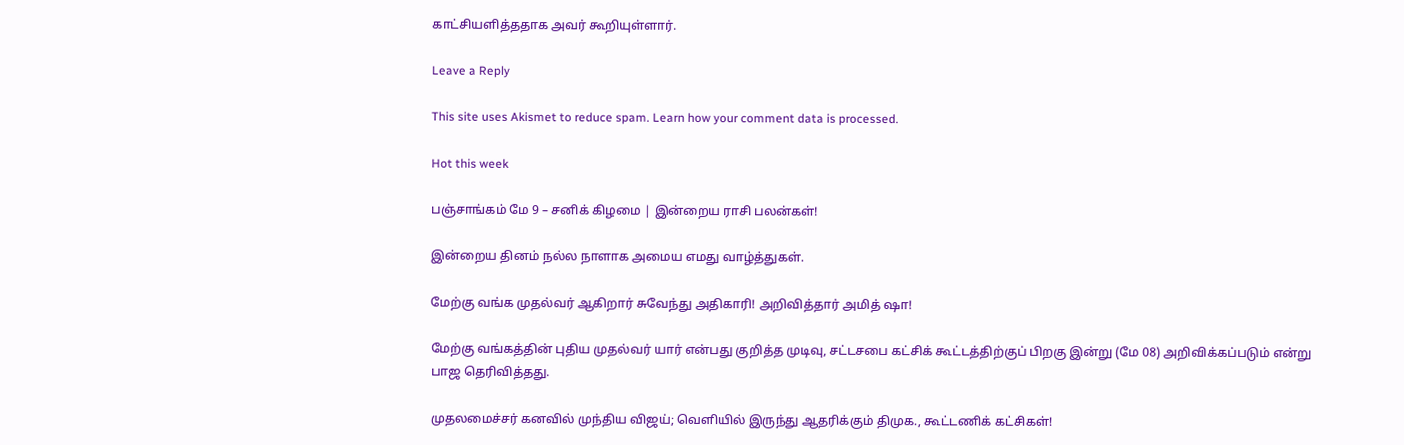காட்சியளித்ததாக அவர் கூறியுள்ளார்.

Leave a Reply

This site uses Akismet to reduce spam. Learn how your comment data is processed.

Hot this week

பஞ்சாங்கம் மே 9 – சனிக் கிழமை | இன்றைய ராசி பலன்கள்!

இன்றைய தினம் நல்ல நாளாக அமைய எமது வாழ்த்துகள்.

மேற்கு வங்க முதல்வர் ஆகிறார் சுவேந்து அதிகாரி! அறிவித்தார் அமித் ஷா!

மேற்கு வங்கத்தின் புதிய முதல்வர் யார் என்பது குறித்த முடிவு, சட்டசபை கட்சிக் கூட்டத்திற்குப் பிறகு இன்று (மே 08) அறிவிக்கப்படும் என்று பாஜ தெரிவித்தது.

முதலமைச்சர் கனவில் முந்திய விஜய்; வெளியில் இருந்து ஆதரிக்கும் திமுக., கூட்டணிக் கட்சிகள்!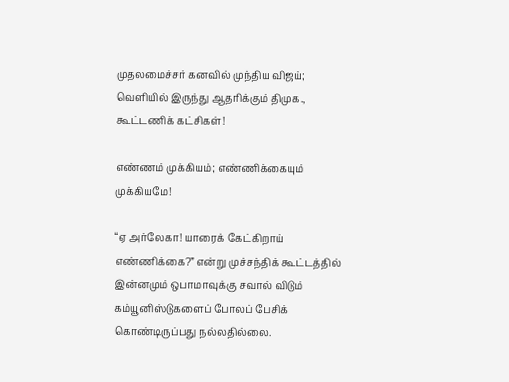முதலமைச்சர் கனவில் முந்திய விஜய்; வெளியில் இருந்து ஆதரிக்கும் திமுக., கூட்டணிக் கட்சிகள்!

எண்ணம் முக்கியம்; எண்ணிக்கையும் முக்கியமே!

“ஏ அர்லேகா! யாரைக் கேட்கிறாய் எண்ணிக்கை?” என்று முச்சந்திக் கூட்டத்தில் இன்னமும் ஒபாமாவுக்கு சவால் விடும் கம்யூனிஸ்டுகளைப் போலப் பேசிக் கொண்டிருப்பது நல்லதில்லை.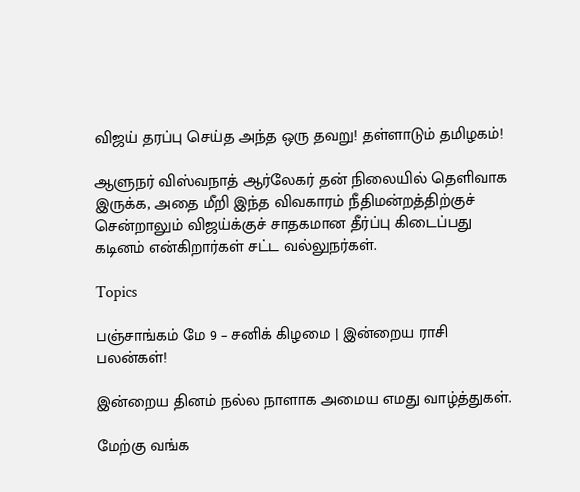விஜய் தரப்பு செய்த அந்த ஒரு தவறு! தள்ளாடும் தமிழகம்!

ஆளுநர் விஸ்வநாத் ஆர்லேகர் தன் நிலையில் தெளிவாக இருக்க, அதை மீறி இந்த விவகாரம் நீதிமன்றத்திற்குச் சென்றாலும் விஜய்க்குச் சாதகமான தீர்ப்பு கிடைப்பது கடினம் என்கிறார்கள் சட்ட வல்லுநர்கள்.

Topics

பஞ்சாங்கம் மே 9 – சனிக் கிழமை | இன்றைய ராசி பலன்கள்!

இன்றைய தினம் நல்ல நாளாக அமைய எமது வாழ்த்துகள்.

மேற்கு வங்க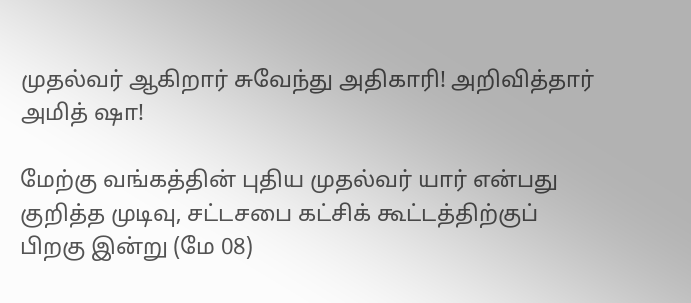முதல்வர் ஆகிறார் சுவேந்து அதிகாரி! அறிவித்தார் அமித் ஷா!

மேற்கு வங்கத்தின் புதிய முதல்வர் யார் என்பது குறித்த முடிவு, சட்டசபை கட்சிக் கூட்டத்திற்குப் பிறகு இன்று (மே 08)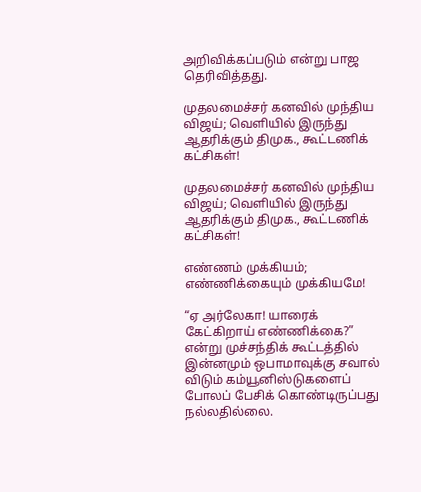அறிவிக்கப்படும் என்று பாஜ தெரிவித்தது.

முதலமைச்சர் கனவில் முந்திய விஜய்; வெளியில் இருந்து ஆதரிக்கும் திமுக., கூட்டணிக் கட்சிகள்!

முதலமைச்சர் கனவில் முந்திய விஜய்; வெளியில் இருந்து ஆதரிக்கும் திமுக., கூட்டணிக் கட்சிகள்!

எண்ணம் முக்கியம்; எண்ணிக்கையும் முக்கியமே!

“ஏ அர்லேகா! யாரைக் கேட்கிறாய் எண்ணிக்கை?” என்று முச்சந்திக் கூட்டத்தில் இன்னமும் ஒபாமாவுக்கு சவால் விடும் கம்யூனிஸ்டுகளைப் போலப் பேசிக் கொண்டிருப்பது நல்லதில்லை.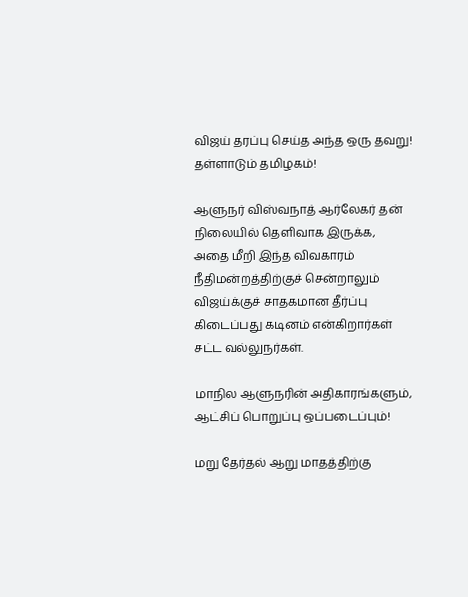விஜய் தரப்பு செய்த அந்த ஒரு தவறு! தள்ளாடும் தமிழகம்!

ஆளுநர் விஸ்வநாத் ஆர்லேகர் தன் நிலையில் தெளிவாக இருக்க, அதை மீறி இந்த விவகாரம் நீதிமன்றத்திற்குச் சென்றாலும் விஜய்க்குச் சாதகமான தீர்ப்பு கிடைப்பது கடினம் என்கிறார்கள் சட்ட வல்லுநர்கள்.

மாநில ஆளுநரின் அதிகாரங்களும், ஆட்சிப் பொறுப்பு ஒப்படைப்பும்!

மறு தேர்தல் ஆறு மாதத்திற்கு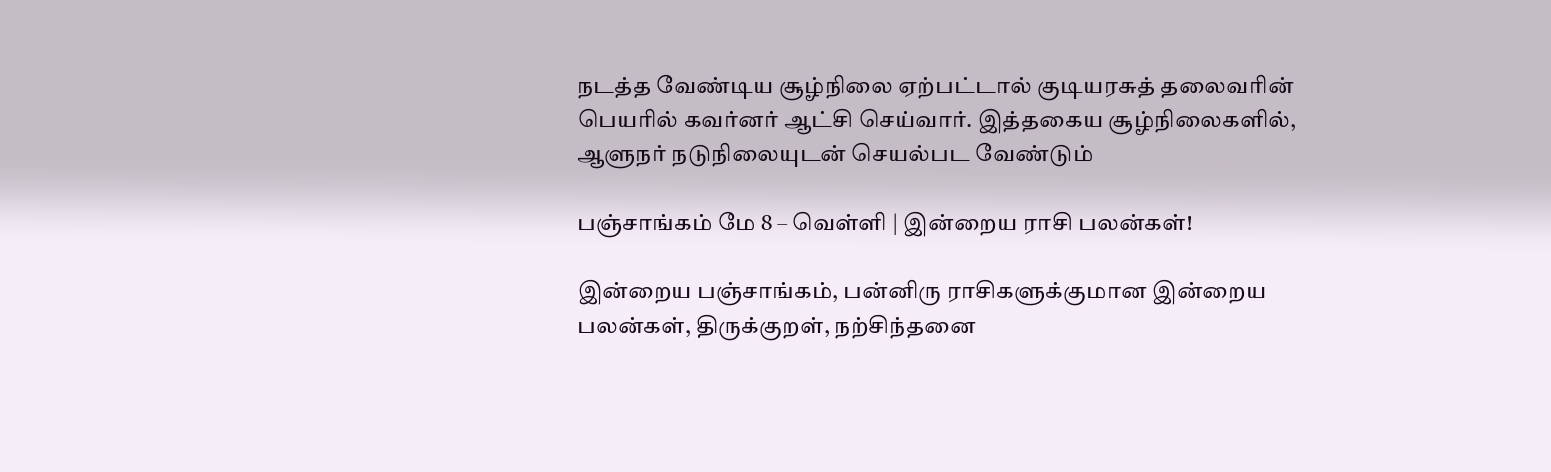நடத்த வேண்டிய சூழ்நிலை ஏற்பட்டால் குடியரசுத் தலைவரின் பெயரில் கவர்னர் ஆட்சி செய்வார். இத்தகைய சூழ்நிலைகளில், ஆளுநர் நடுநிலையுடன் செயல்பட வேண்டும்

பஞ்சாங்கம் மே 8 – வெள்ளி | இன்றைய ராசி பலன்கள்!

இன்றைய பஞ்சாங்கம், பன்னிரு ராசிகளுக்குமான இன்றைய பலன்கள், திருக்குறள், நற்சிந்தனை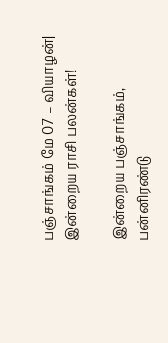பஞ்சாங்கம் மே 07 – வியாழன்| இன்றைய ராசி பலன்கள்!

இன்றைய பஞ்சாங்கம், பன்னிரண்டு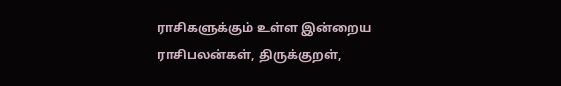ராசிகளுக்கும் உள்ள இன்றைய ராசிபலன்கள், திருக்குறள்,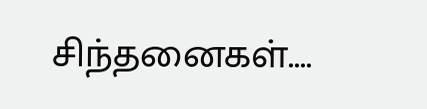சிந்தனைகள்....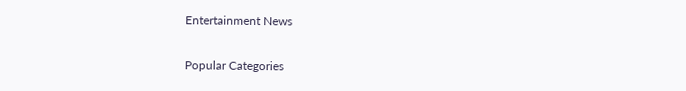Entertainment News

Popular Categories